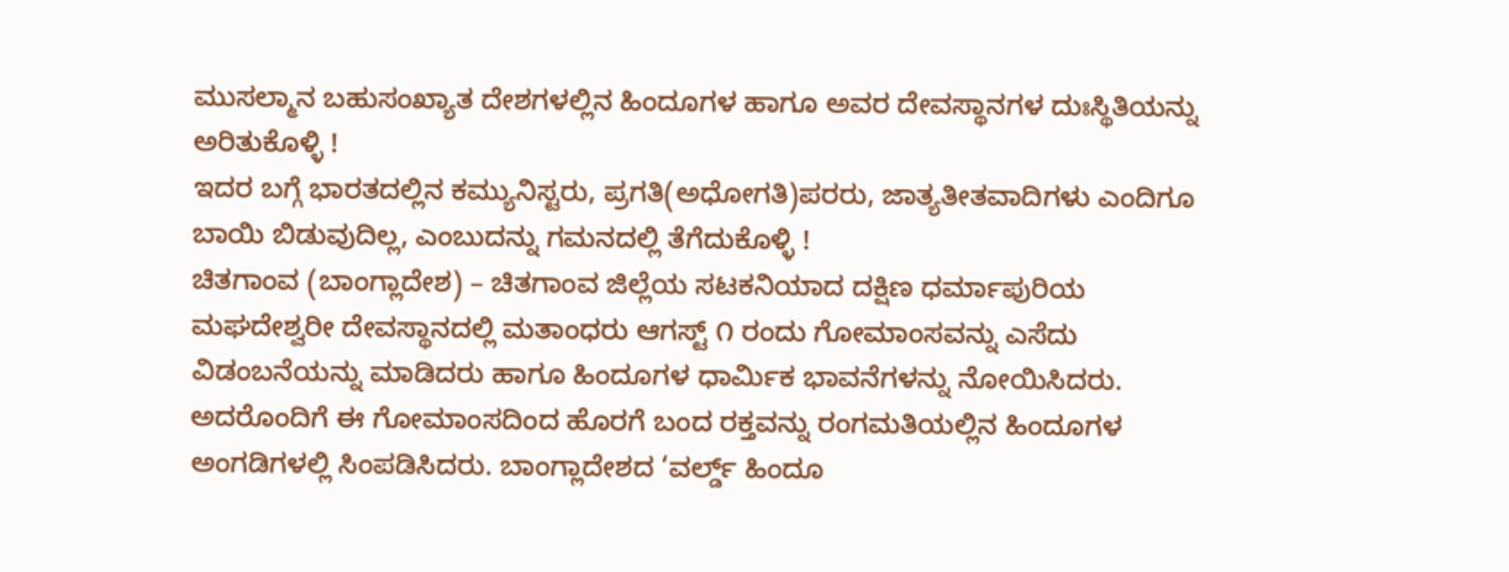ಮುಸಲ್ಮಾನ ಬಹುಸಂಖ್ಯಾತ ದೇಶಗಳಲ್ಲಿನ ಹಿಂದೂಗಳ ಹಾಗೂ ಅವರ ದೇವಸ್ಥಾನಗಳ ದುಃಸ್ಥಿತಿಯನ್ನು ಅರಿತುಕೊಳ್ಳಿ !
ಇದರ ಬಗ್ಗೆ ಭಾರತದಲ್ಲಿನ ಕಮ್ಯುನಿಸ್ಟರು, ಪ್ರಗತಿ(ಅಧೋಗತಿ)ಪರರು, ಜಾತ್ಯತೀತವಾದಿಗಳು ಎಂದಿಗೂ ಬಾಯಿ ಬಿಡುವುದಿಲ್ಲ, ಎಂಬುದನ್ನು ಗಮನದಲ್ಲಿ ತೆಗೆದುಕೊಳ್ಳಿ !
ಚಿತಗಾಂವ (ಬಾಂಗ್ಲಾದೇಶ) – ಚಿತಗಾಂವ ಜಿಲ್ಲೆಯ ಸಟಕನಿಯಾದ ದಕ್ಷಿಣ ಧರ್ಮಾಪುರಿಯ ಮಘದೇಶ್ವರೀ ದೇವಸ್ಥಾನದಲ್ಲಿ ಮತಾಂಧರು ಆಗಸ್ಟ್ ೧ ರಂದು ಗೋಮಾಂಸವನ್ನು ಎಸೆದು ವಿಡಂಬನೆಯನ್ನು ಮಾಡಿದರು ಹಾಗೂ ಹಿಂದೂಗಳ ಧಾರ್ಮಿಕ ಭಾವನೆಗಳನ್ನು ನೋಯಿಸಿದರು. ಅದರೊಂದಿಗೆ ಈ ಗೋಮಾಂಸದಿಂದ ಹೊರಗೆ ಬಂದ ರಕ್ತವನ್ನು ರಂಗಮತಿಯಲ್ಲಿನ ಹಿಂದೂಗಳ ಅಂಗಡಿಗಳಲ್ಲಿ ಸಿಂಪಡಿಸಿದರು. ಬಾಂಗ್ಲಾದೇಶದ ‘ವರ್ಲ್ಡ್ ಹಿಂದೂ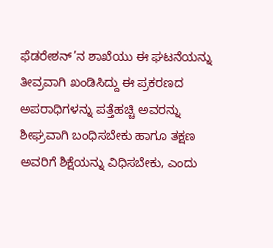ಫೆಡರೇಶನ್’ನ ಶಾಖೆಯು ಈ ಘಟನೆಯನ್ನು ತೀವ್ರವಾಗಿ ಖಂಡಿಸಿದ್ದು ಈ ಪ್ರಕರಣದ ಅಪರಾಧಿಗಳನ್ನು ಪತ್ತೆಹಚ್ಚಿ ಅವರನ್ನು ಶೀಘ್ರವಾಗಿ ಬಂಧಿಸಬೇಕು ಹಾಗೂ ತಕ್ಷಣ ಅವರಿಗೆ ಶಿಕ್ಷೆಯನ್ನು ವಿಧಿಸಬೇಕು, ಎಂದು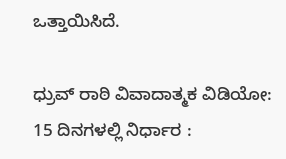ಒತ್ತಾಯಿಸಿದೆ.

ಧ್ರುವ್ ರಾಠಿ ವಿವಾದಾತ್ಮಕ ವಿಡಿಯೋ: 15 ದಿನಗಳಲ್ಲಿ ನಿರ್ಧಾರ :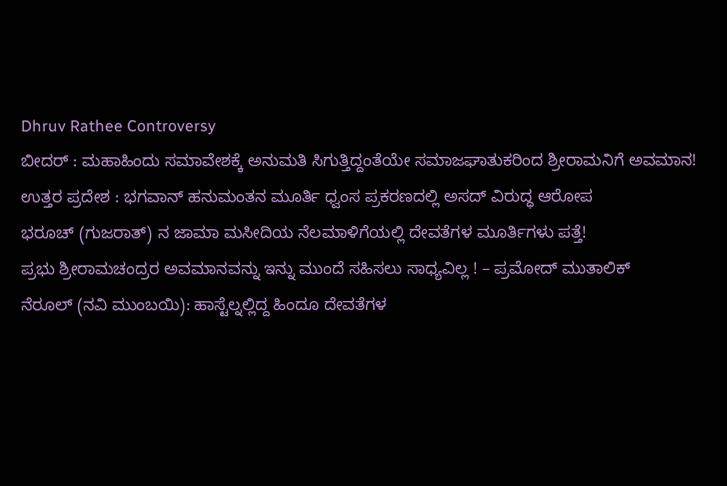Dhruv Rathee Controversy
ಬೀದರ್ : ಮಹಾಹಿಂದು ಸಮಾವೇಶಕ್ಕೆ ಅನುಮತಿ ಸಿಗುತ್ತಿದ್ದಂತೆಯೇ ಸಮಾಜಘಾತುಕರಿಂದ ಶ್ರೀರಾಮನಿಗೆ ಅವಮಾನ!
ಉತ್ತರ ಪ್ರದೇಶ : ಭಗವಾನ್ ಹನುಮಂತನ ಮೂರ್ತಿ ಧ್ವಂಸ ಪ್ರಕರಣದಲ್ಲಿ ಅಸದ್ ವಿರುದ್ಧ ಆರೋಪ
ಭರೂಚ್ (ಗುಜರಾತ್) ನ ಜಾಮಾ ಮಸೀದಿಯ ನೆಲಮಾಳಿಗೆಯಲ್ಲಿ ದೇವತೆಗಳ ಮೂರ್ತಿಗಳು ಪತ್ತೆ!
ಪ್ರಭು ಶ್ರೀರಾಮಚಂದ್ರರ ಅವಮಾನವನ್ನು ಇನ್ನು ಮುಂದೆ ಸಹಿಸಲು ಸಾಧ್ಯವಿಲ್ಲ ! – ಪ್ರಮೋದ್ ಮುತಾಲಿಕ್
ನೆರೂಲ್ (ನವಿ ಮುಂಬಯಿ): ಹಾಸ್ಟೆಲ್ನಲ್ಲಿದ್ದ ಹಿಂದೂ ದೇವತೆಗಳ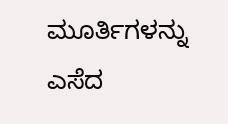ಮೂರ್ತಿಗಳನ್ನು ಎಸೆದ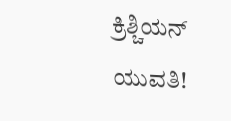ಕ್ರಿಶ್ಚಿಯನ್ ಯುವತಿ!